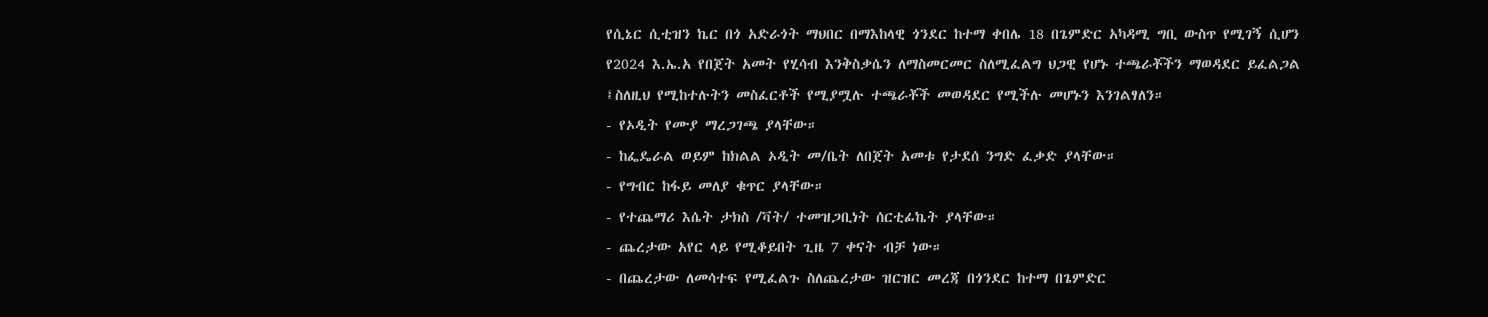የሲኔር ሲቲዝን ኬር በጎ አድራጎት ማህበር በማእከላዊ ጎንደር ከተማ ቀበሌ 18 በጌምድር አካዳሚ ግቢ ውስጥ የሚገኝ ሲሆን የ2024 እ.ኤ.አ የበጀት አመት የሂሳብ እንቅስቃሴን ለማስመርመር ስለሚፈልግ ህጋዊ የሆኑ ተጫራቾችን ማወዳደር ይፈልጋል ፤ስለዚህ የሚከተሉትን መስፈርቶች የሚያሟሉ ተጫራቾች መወዳደር የሚችሉ መሆኑን እንገልፃለን።
- የኦዲት የሙያ ማረጋገጫ ያላቸው።
- ከፌዴራል ወይም ከክልል ኦዲት መ/ቤት ለበጀት አመቱ የታደሰ ንግድ ፈቃድ ያላቸው።
- የግብር ከፋይ መለያ ቁጥር ያላቸው።
- የተጨማሪ እሴት ታክስ /ቫት/ ተመዝጋቢነት ሰርቲፊኬት ያላቸው።
- ጨረታው አየር ላይ የሚቆይበት ጊዜ 7 ቀናት ብቻ ነው።
- በጨረታው ለመሳተፍ የሚፈልጉ ስለጨረታው ዝርዝር መረጃ በጎንደር ከተማ በጌምድር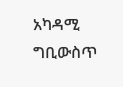አካዳሚ ግቢውስጥ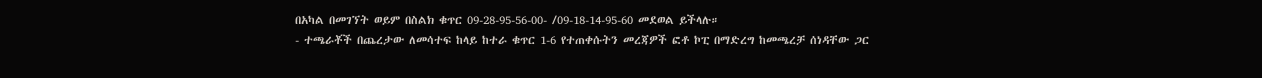በአካል በመገኘት ወይም በስልክ ቁጥር 09-28-95-56-00- /09-18-14-95-60 መደወል ይችላሉ።
- ተጫራቾች በጨረታው ለመሳተፍ ከላይ ከተራ ቁጥር 1-6 የተጠቀሱትን መረጃዎች ፎቶ ኮፒ በማድረግ ከመጫረቻ ሰነዳቸው ጋር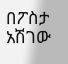በፖስታ አሽገው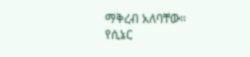ማቅረብ አለባቸው።
የሲኔር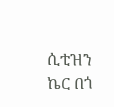ሲቲዝን ኬር በጎ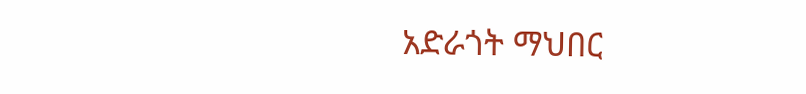አድራጎት ማህበር